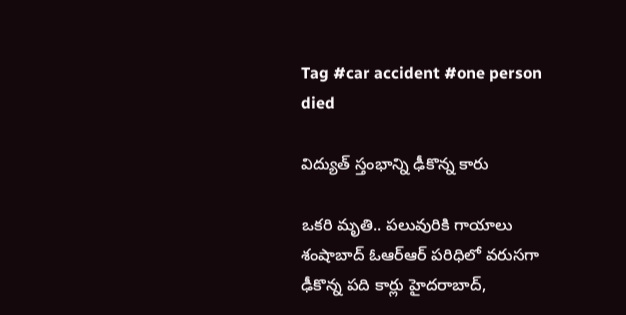Tag #car accident #one person died

విద్యుత్‌ స్తంభాన్ని ఢీకొన్న కారు

ఒకరి మృతి.. పలువురికి గాయాలు శంషాబాద్‌ ఓఆర్‌ఆర్‌ పరిధిలో వరుసగా ఢీకొన్న పది కార్లు హైదరాబాద్‌,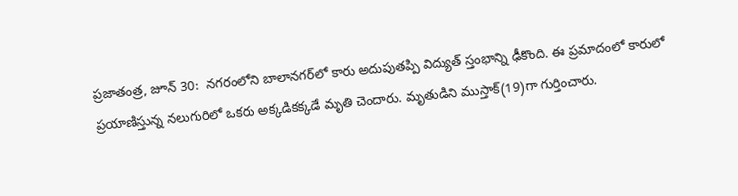ప్రజాతంత్ర, జూన్‌ 30:  నగరంలోని బాలానగర్‌లో కారు అదుపుతప్పి విద్యుత్‌ స్తంభాన్ని ఢీకొంది. ఈ ప్రమాదంలో కారులో ప్రయాణిస్తున్న నలుగురిలో ఒకరు అక్కడికక్కడే మృతి చెందారు. మృతుడిని ముస్తాక్‌(19)గా గుర్తించారు.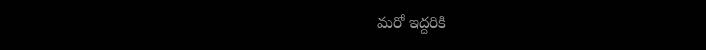మరో ఇద్దరికి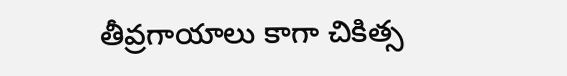తీవ్రగాయాలు కాగా చికిత్స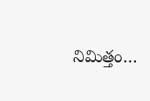నిమిత్తం…